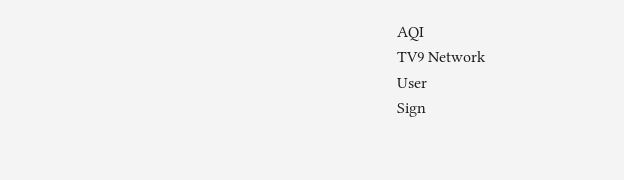AQI
TV9 Network
User
Sign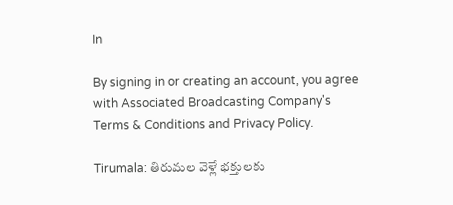In

By signing in or creating an account, you agree with Associated Broadcasting Company's Terms & Conditions and Privacy Policy.

Tirumala: తిరుమల వెళ్లే భక్తులకు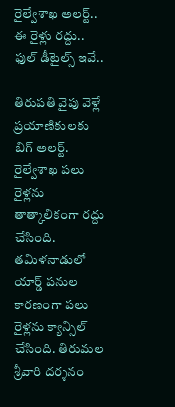రైల్వేశాఖ అలర్ట్.. ఈ రైళ్లు రద్దు.. ఫుల్ డీటైల్స్ ఇవే..

తిరుపతి వైపు వెళ్లే ప్రయాణికులకు బిగ్ అలర్ట్. రైల్వేశాఖ పలు రైళ్లను తాత్కాలికంగా రద్దు చేసింది. తమిళనాడులో యార్డ్ పనుల కారణంగా పలు రైళ్లను క్యాన్సిల్ చేసింది. తిరుమల శ్రీవారి దర్శనం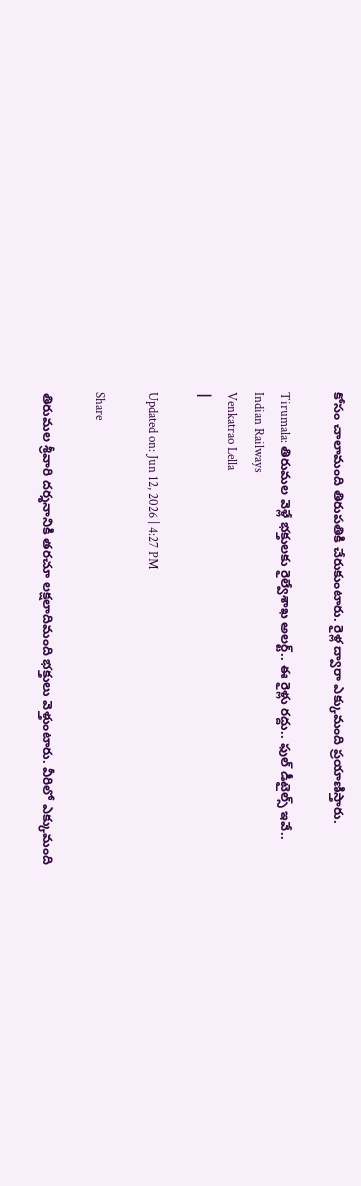కోసం చాలామంది తిరుపతికి చేరుకుంటారు. రైళ్ల ద్వారా ఎక్కుమంది ప్రయాణిస్తారు.

Tirumala: తిరుమల వెళ్లే భక్తులకు రైల్వేశాఖ అలర్ట్.. ఈ రైళ్లు రద్దు.. ఫుల్ డీటైల్స్ ఇవే..
Indian Railways
Venkatrao Lella
|

Updated on: Jun 12, 2026 | 4:27 PM

Share

తిరుమల శ్రీవారి దర్శనానికి తరచూ లక్షలాదిమంది భక్తులు వెళ్తుంటారు. వీరిలో ఎక్కుమంది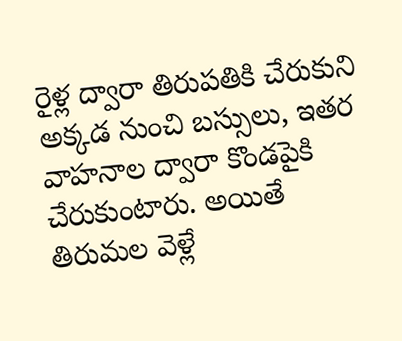రైళ్ల ద్వారా తిరుపతికి చేరుకుని అక్కడ నుంచి బస్సులు, ఇతర వాహనాల ద్వారా కొండపైకి చేరుకుంటారు. అయితే తిరుమల వెళ్లే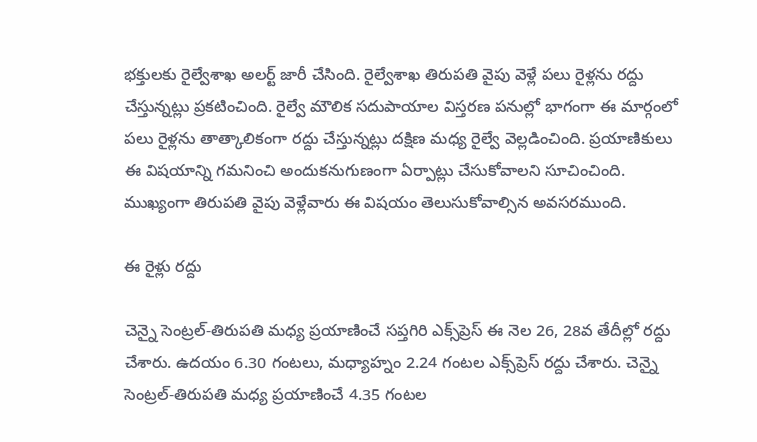భక్తులకు రైల్వేశాఖ అలర్ట్ జారీ చేసింది. రైల్వేశాఖ తిరుపతి వైపు వెళ్లే పలు రైళ్లను రద్దు చేస్తున్నట్లు ప్రకటించింది. రైల్వే మౌలిక సదుపాయాల విస్తరణ పనుల్లో భాగంగా ఈ మార్గంలో పలు రైళ్లను తాత్కాలికంగా రద్దు చేస్తున్నట్లు దక్షిణ మధ్య రైల్వే వెల్లడించింది. ప్రయాణికులు ఈ విషయాన్ని గమనించి అందుకనుగుణంగా ఏర్పాట్లు చేసుకోవాలని సూచించింది. ముఖ్యంగా తిరుపతి వైపు వెళ్లేవారు ఈ విషయం తెలుసుకోవాల్సిన అవసరముంది.

ఈ రైళ్లు రద్దు

చెన్నై సెంట్రల్-తిరుపతి మధ్య ప్రయాణించే సప్తగిరి ఎక్స్‌ప్రెస్ ఈ నెల 26, 28వ తేదీల్లో రద్దు చేశారు. ఉదయం 6.30 గంటలు, మధ్యాహ్నం 2.24 గంటల ఎక్స్‌ప్రెస్ రద్దు చేశారు. చెన్నై సెంట్రల్-తిరుపతి మధ్య ప్రయాణించే 4.35 గంటల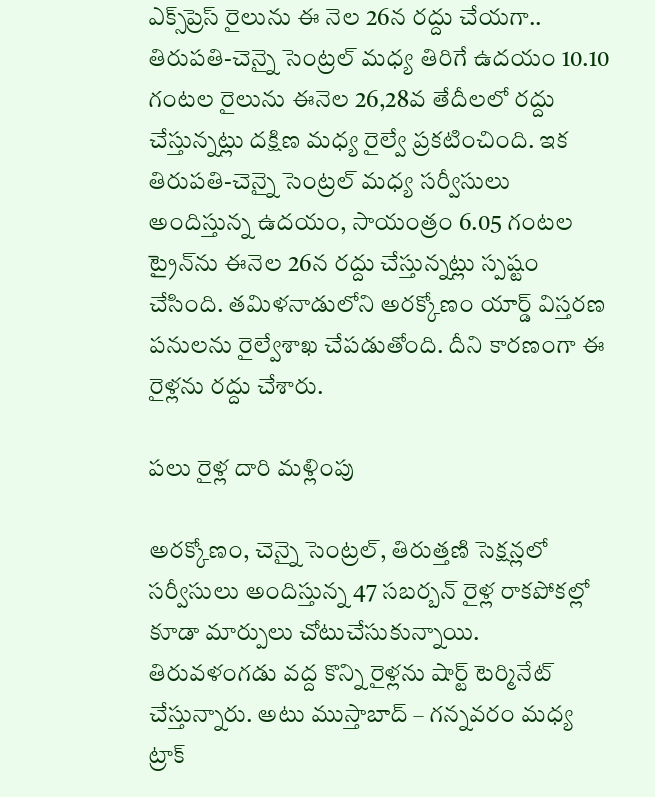ఎక్స్‌ప్రెస్ రైలును ఈ నెల 26న రద్దు చేయగా.. తిరుపతి-చెన్నై సెంట్రల్ మధ్య తిరిగే ఉదయం 10.10 గంటల రైలును ఈనెల 26,28వ తేదీలలో రద్దు చేస్తున్నట్లు దక్షిణ మధ్య రైల్వే ప్రకటించింది. ఇక తిరుపతి-చెన్నై సెంట్రల్ మధ్య సర్వీసులు అందిస్తున్న ఉదయం, సాయంత్రం 6.05 గంటల ట్రైన్‌ను ఈనెల 26న రద్దు చేస్తున్నట్లు స్పష్టం చేసింది. తమిళనాడులోని అరక్కోణం యార్డ్ విస్తరణ పనులను రైల్వేశాఖ చేపడుతోంది. దీని కారణంగా ఈ రైళ్లను రద్దు చేశారు.

పలు రైళ్ల దారి మళ్లింపు

అరక్కోణం, చెన్నై సెంట్రల్, తిరుత్తణి సెక్షన్లలో సర్వీసులు అందిస్తున్న 47 సబర్బన్ రైళ్ల రాకపోకల్లో కూడా మార్పులు చోటుచేసుకున్నాయి. తిరువళంగడు వద్ద కొన్ని రైళ్లను షార్ట్ టెర్మినేట్ చేస్తున్నారు. అటు ముస్తాబాద్ – గన్నవరం మధ్య ట్రాక్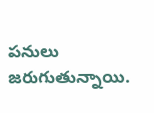పనులు జరుగుతున్నాయి.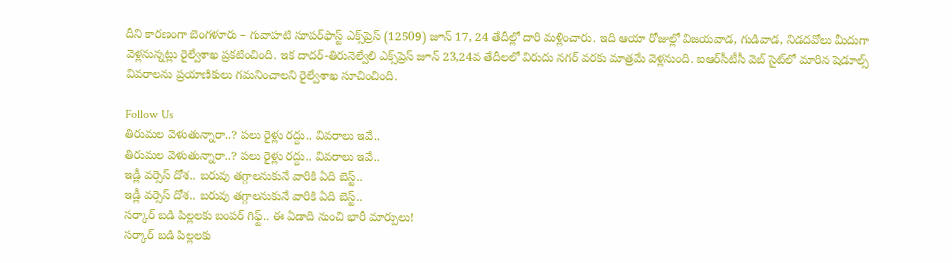దీని కారణంగా బెంగళూరు – గువాహటి సూపర్‌ఫాస్ట్ ఎక్స్‌ప్రెస్ (12509) జూన్ 17, 24 తేదీల్లో దారి మళ్లించారు. ఇది ఆయా రోజుల్లో విజయవాడ, గుడివాడ, నిడదవోలు మీదుగా వెళ్లనున్నట్లు రైల్వేశాఖ ప్రకటించింది. ఇక దాదర్-తిరునెల్వేలి ఎక్స్‌ప్రెస్ జూన్ 23,24వ తేదీలలో విరుదు నగర్ వరకు మాత్రమే వెళ్లనుంది. ఐఆర్‌సీటీసీ వెబ్ సైట్‌లో మారిన షెడూల్స్ వివరాలను ప్రయాణికులు గమనించాలని రైల్వేశాఖ సూచించింది.

Follow Us
తిరుమల వెళుతున్నారా..? పలు రైళ్లు రద్దు.. వివరాలు ఇవే..
తిరుమల వెళుతున్నారా..? పలు రైళ్లు రద్దు.. వివరాలు ఇవే..
ఇడ్లీ వర్సెస్ దోశ.. బరువు తగ్గాలనుకునే వారికి ఏది బెస్ట్‌..
ఇడ్లీ వర్సెస్ దోశ.. బరువు తగ్గాలనుకునే వారికి ఏది బెస్ట్‌..
సర్కార్ బడి పిల్లలకు బంపర్ గిఫ్ట్.. ఈ ఏడాది నుంచి భారీ మార్పులు!
సర్కార్ బడి పిల్లలకు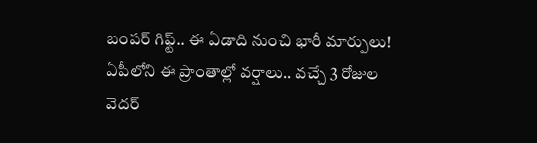బంపర్ గిఫ్ట్.. ఈ ఏడాది నుంచి భారీ మార్పులు!
ఏపీలోని ఈ ప్రాంతాల్లో వర్షాలు.. వచ్చే 3 రోజుల వెదర్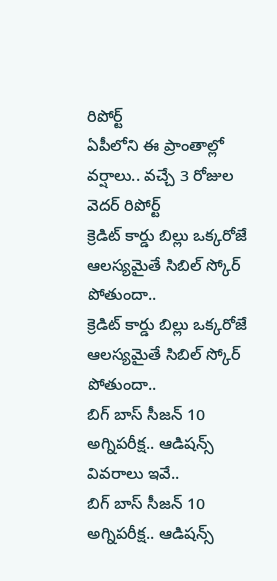రిపోర్ట్
ఏపీలోని ఈ ప్రాంతాల్లో వర్షాలు.. వచ్చే 3 రోజుల వెదర్ రిపోర్ట్
క్రెడిట్ కార్డు బిల్లు ఒక్కరోజే ఆలస్యమైతే సిబిల్ స్కోర్ పోతుందా..
క్రెడిట్ కార్డు బిల్లు ఒక్కరోజే ఆలస్యమైతే సిబిల్ స్కోర్ పోతుందా..
బిగ్ బాస్ సీజన్ 10 అగ్నిపరీక్ష.. ఆడిషన్స్ వివరాలు ఇవే..
బిగ్ బాస్ సీజన్ 10 అగ్నిపరీక్ష.. ఆడిషన్స్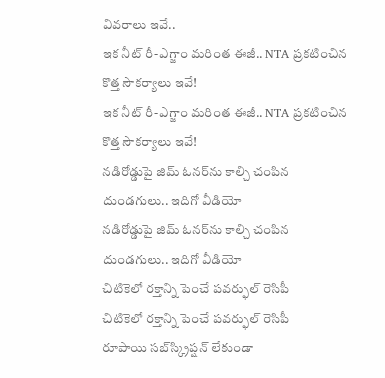వివరాలు ఇవే..
ఇక నీట్ రీ-ఎగ్జాం మరింత ఈజీ.. NTA ప్రకటించిన కొత్త సౌకర్యాలు ఇవే!
ఇక నీట్ రీ-ఎగ్జాం మరింత ఈజీ.. NTA ప్రకటించిన కొత్త సౌకర్యాలు ఇవే!
నడిరోడ్డుపై జిమ్‌ ఓనర్‌ను కాల్చి చంపిన దుండగులు.. ఇదిగో వీడియో
నడిరోడ్డుపై జిమ్‌ ఓనర్‌ను కాల్చి చంపిన దుండగులు.. ఇదిగో వీడియో
చిటికెలో రక్తాన్ని పెంచే పవర్ఫుల్ రెసిపీ
చిటికెలో రక్తాన్ని పెంచే పవర్ఫుల్ రెసిపీ
రూపాయి సబ్‌స్క్రిప్షన్ లేకుండా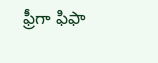ఫ్రీగా ఫిఫా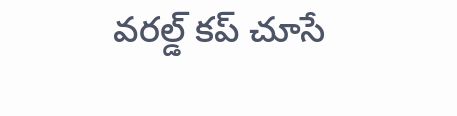వరల్డ్ కప్ చూసే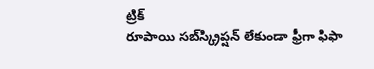ట్రిక్
రూపాయి సబ్‌స్క్రిప్షన్ లేకుండా ఫ్రీగా ఫిఫా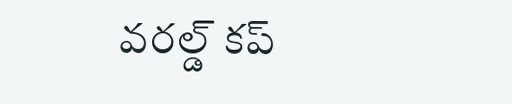వరల్డ్ కప్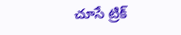చూసే ట్రిక్